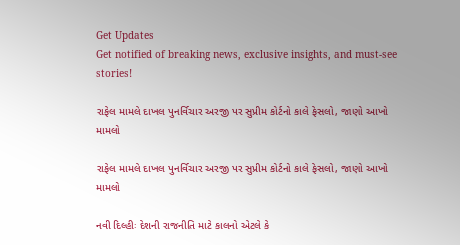Get Updates
Get notified of breaking news, exclusive insights, and must-see stories!

રાફેલ મામલે દાખલ પુનર્વિચાર અરજી પર સુપ્રીમ કોર્ટનો કાલે ફેસલો, જાણો આખો મામલો

રાફેલ મામલે દાખલ પુનર્વિચાર અરજી પર સુપ્રીમ કોર્ટનો કાલે ફેસલો, જાણો આખો મામલો

નવી દિલ્હીઃ દેશની રાજનીતિ માટે કાલનો એટલે કે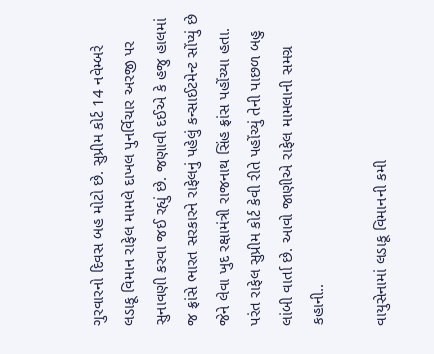ગુરવારનો દિવસ બહ મોટો છે. સુપ્રીમ કોર્ટ 14 નવેમ્બરે લડાકૂ વિમાન રાફેલ મામલે દાખલ પુનર્વિચાર અરજી પર સુનાવણી કરવા જઈ રહ્યું છે. જણાવી દઈએ કે હજુ હાલમાં જ ફ્રાંસે ભારત સરકારને રાફેલનું પહેલું કન્સાઈટમેન્ટ સોંપ્યું છે જેને લેવા ખુદ રક્ષામંત્રી રાજનાથ સિંહ ફ્રાંસ પહોંચ્યા હતા. પરંત રાફેલ સુપ્રીમ કોર્ટ કેવી રીતે પહોંચ્યું તેની પાછળ બહુ લાંબી વાર્તા છે. આવો જાણીએ રાફેલ મામલાની સમગ્ર કહાની..

વાયુસેનામાં લડાકૂ વિમાનની કમી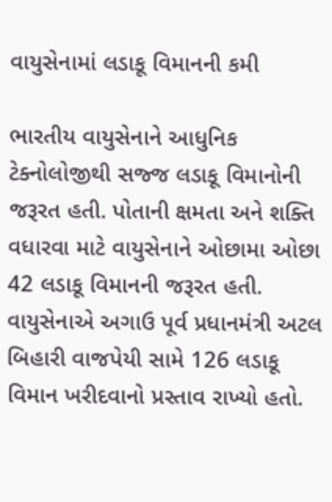વાયુસેનામાં લડાકૂ વિમાનની કમી

ભારતીય વાયુસેનાને આધુનિક ટેક્નોલોજીથી સજ્જ લડાકૂ વિમાનોની જરૂરત હતી. પોતાની ક્ષમતા અને શક્તિ વધારવા માટે વાયુસેનાને ઓછામા ઓછા 42 લડાકૂ વિમાનની જરૂરત હતી. વાયુસેનાએ અગાઉ પૂર્વ પ્રધાનમંત્રી અટલ બિહારી વાજપેયી સામે 126 લડાકૂ વિમાન ખરીદવાનો પ્રસ્તાવ રાખ્યો હતો.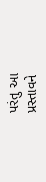પરંતુ આ પ્રસ્તાવને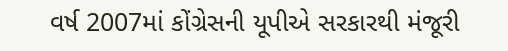વર્ષ 2007માં કોંગ્રેસની યૂપીએ સરકારથી મંજૂરી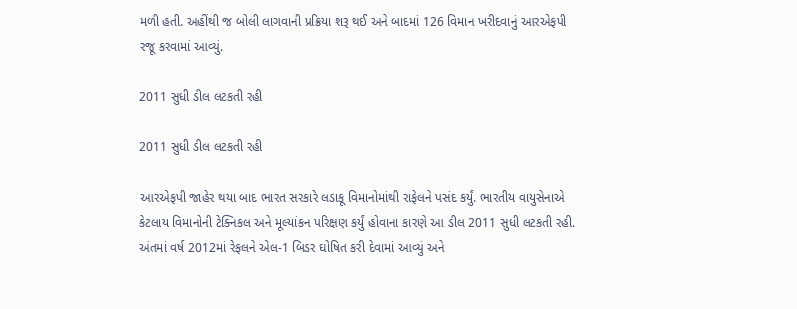મળી હતી. અહીંથી જ બોલી લાગવાની પ્રક્રિયા શરૂ થઈ અને બાદમાં 126 વિમાન ખરીદવાનું આરએફપી રજૂ કરવામાં આવ્યું.

2011 સુધી ડીલ લટકતી રહી

2011 સુધી ડીલ લટકતી રહી

આરએફપી જાહેર થયા બાદ ભારત સરકારે લડાકૂ વિમાનોમાંથી રાફેલને પસંદ કર્યું. ભારતીય વાયુસેનાએ કેટલાય વિમાનોની ટેક્નિકલ અને મૂલ્યાંકન પરિક્ષણ કર્યું હોવાના કારણે આ ડીલ 2011 સુધી લટકતી રહી. અંતમાં વર્ષ 2012માં રેફલને એલ-1 બિડર ઘોષિત કરી દેવામાં આવ્યું અને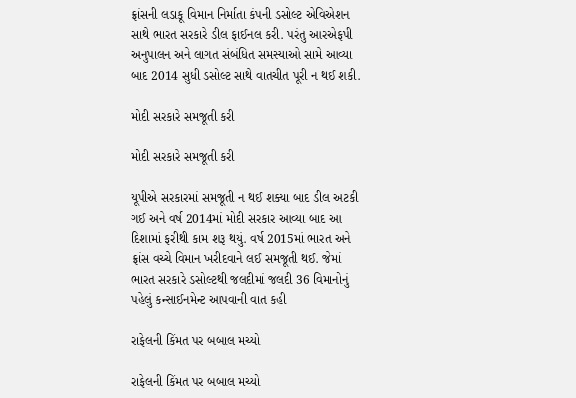ફ્રાંસની લડાકૂ વિમાન નિર્માતા કંપની ડસોલ્ટ એવિએશન સાથે ભારત સરકારે ડીલ ફાઈનલ કરી. પરંતુ આરએફપી અનુપાલન અને લાગત સંબંધિત સમસ્યાઓ સામે આવ્યા બાદ 2014 સુધી ડસોલ્ટ સાથે વાતચીત પૂરી ન થઈ શકી.

મોદી સરકારે સમજૂતી કરી

મોદી સરકારે સમજૂતી કરી

યૂપીએ સરકારમાં સમજૂતી ન થઈ શક્યા બાદ ડીલ અટકી ગઈ અને વર્ષ 2014માં મોદી સરકાર આવ્યા બાદ આ દિશામાં ફરીથી કામ શરૂ થયું. વર્ષ 2015માં ભારત અને ફ્રાંસ વચ્ચે વિમાન ખરીદવાને લઈ સમજૂતી થઈ. જેમાં ભારત સરકારે ડસોલ્ટથી જલદીમાં જલદી 36 વિમાનોનું પહેલું કન્સાઈનમેન્ટ આપવાની વાત કહી

રાફેલની કિંમત પર બબાલ મચ્યો

રાફેલની કિંમત પર બબાલ મચ્યો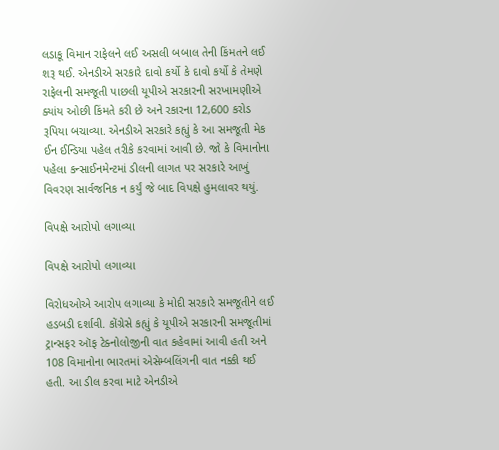લડાકૂ વિમાન રાફેલને લઈ અસલી બબાલ તેની કિંમતને લઈ શરૂ થઈ. એનડીએ સરકારે દાવો કર્યો કે દાવો કર્યો કે તેમણે રાફેલની સમજૂતી પાછલી યૂપીએ સરકારની સરખામણીએ ક્યાંય ઓછી કિંમતે કરી છે અને રકારના 12,600 કરોડ રૂપિયા બચાવ્યા. એનડીએ સરકારે કહ્યું કે આ સમજૂતી મેક ઈન ઈન્ડિયા પહેલ તરીકે કરવામાં આવી છે. જો કે વિમાનોના પહેલા કન્સાઈનમેન્ટમાં ડીલની લાગત પર સરકારે આખું વિવરણ સાર્વજનિક ન કર્યું જે બાદ વિપક્ષે હુમલાવર થયું.

વિપક્ષે આરોપો લગાવ્યા

વિપક્ષે આરોપો લગાવ્યા

વિરોધઓએ આરોપ લગાવ્યા કે મોદી સરકારે સમજૂતીને લઈ હડબડી દર્શાવી. કોંગ્રેસે કહ્યું કે યૂપીએ સરકારની સમજૂતીમાં ટ્રાન્સફર ઑફ ટેક્નોલોજીની વાત કહેવામાં આવી હતી અને 108 વિમાનોના ભારતમાં એસેમ્બલિંગની વાત નક્કી થઈ હતી. આ ડીલ કરવા માટે એનડીએ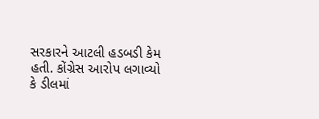સરકારને આટલી હડબડી કેમ હતી. કોંગ્રેસ આરોપ લગાવ્યો કે ડીલમાં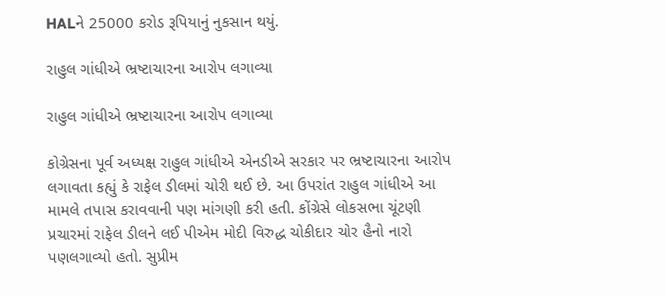HALને 25000 કરોડ રૂપિયાનું નુકસાન થયું.

રાહુલ ગાંધીએ ભ્રષ્ટાચારના આરોપ લગાવ્યા

રાહુલ ગાંધીએ ભ્રષ્ટાચારના આરોપ લગાવ્યા

કોગ્રેસના પૂર્વ અધ્યક્ષ રાહુલ ગાંધીએ એનડીએ સરકાર પર ભ્રષ્ટાચારના આરોપ લગાવતા કહ્યું કે રાફેલ ડીલમાં ચોરી થઈ છે. આ ઉપરાંત રાહુલ ગાંધીએ આ મામલે તપાસ કરાવવાની પણ માંગણી કરી હતી. કોંગ્રેસે લોકસભા ચૂંટણી પ્રચારમાં રાફેલ ડીલને લઈ પીએમ મોદી વિરુદ્ધ ચોકીદાર ચોર હૈનો નારો પણલગાવ્યો હતો. સુપ્રીમ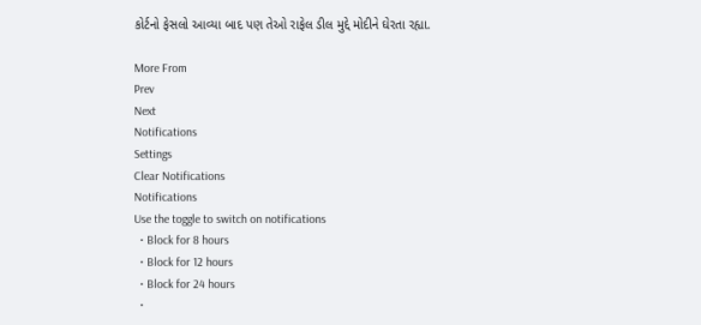કોર્ટનો ફેસલો આવ્યા બાદ પણ તેઓ રાફેલ ડીલ મુદ્દે મોદીને ઘેરતા રહ્યા.

More From
Prev
Next
Notifications
Settings
Clear Notifications
Notifications
Use the toggle to switch on notifications
  • Block for 8 hours
  • Block for 12 hours
  • Block for 24 hours
  •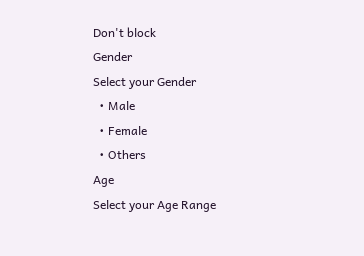Don't block
Gender
Select your Gender
  • Male
  • Female
  • Others
Age
Select your Age Range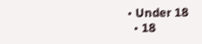• Under 18
  • 18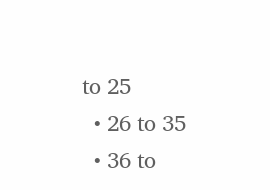to 25
  • 26 to 35
  • 36 to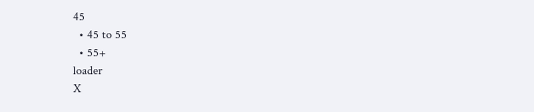45
  • 45 to 55
  • 55+
loader
X